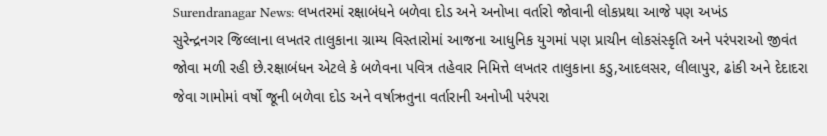Surendranagar News: લખતરમાં રક્ષાબંધને બળેવા દોડ અને અનોખા વર્તારો જોવાની લોકપ્રથા આજે પણ અખંડ
સુરેન્દ્રનગર જિલ્લાના લખતર તાલુકાના ગ્રામ્ય વિસ્તારોમાં આજના આધુનિક યુગમાં પણ પ્રાચીન લોકસંસ્કૃતિ અને પરંપરાઓ જીવંત જોવા મળી રહી છે.રક્ષાબંધન એટલે કે બળેવના પવિત્ર તહેવાર નિમિત્તે લખતર તાલુકાના કડુ,આદલસર, લીલાપુર, ઢાંકી અને દેદાદરા જેવા ગામોમાં વર્ષો જૂની બળેવા દોડ અને વર્ષાઋતુના વર્તારાની અનોખી પરંપરા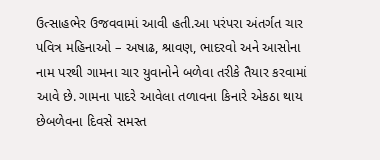ઉત્સાહભેર ઉજવવામાં આવી હતી.આ પરંપરા અંતર્ગત ચાર પવિત્ર મહિનાઓ – અષાઢ, શ્રાવણ, ભાદરવો અને આસોના નામ પરથી ગામના ચાર યુવાનોને બળેવા તરીકે તૈયાર કરવામાં આવે છે. ગામના પાદરે આવેલા તળાવના કિનારે એકઠા થાય છેબળેવના દિવસે સમસ્ત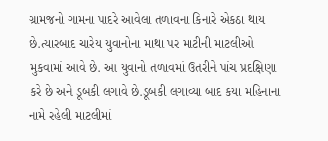ગ્રામજનો ગામના પાદરે આવેલા તળાવના કિનારે એકઠા થાય છે.ત્યારબાદ ચારેય યુવાનોના માથા પર માટીની માટલીઓ મુકવામાં આવે છે. આ યુવાનો તળાવમાં ઉતરીને પાંચ પ્રદક્ષિણા કરે છે અને ડૂબકી લગાવે છે.ડૂબકી લગાવ્યા બાદ કયા મહિનાના નામે રહેલી માટલીમાં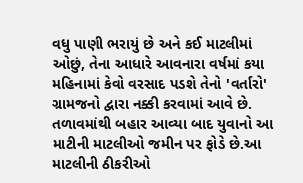વધુ પાણી ભરાયું છે અને કઈ માટલીમાં ઓછું, તેના આધારે આવનારા વર્ષમાં કયા મહિનામાં કેવો વરસાદ પડશે તેનો 'વર્તારો' ગ્રામજનો દ્વારા નક્કી કરવામાં આવે છે. તળાવમાંથી બહાર આવ્યા બાદ યુવાનો આ માટીની માટલીઓ જમીન પર ફોડે છે.આ માટલીની ઠીકરીઓ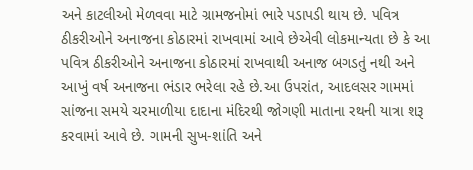અને કાટલીઓ મેળવવા માટે ગ્રામજનોમાં ભારે પડાપડી થાય છે. પવિત્ર ઠીકરીઓને અનાજના કોઠારમાં રાખવામાં આવે છેએવી લોકમાન્યતા છે કે આ પવિત્ર ઠીકરીઓને અનાજના કોઠારમાં રાખવાથી અનાજ બગડતું નથી અને આખું વર્ષ અનાજના ભંડાર ભરેલા રહે છે.આ ઉપરાંત, આદલસર ગામમાં સાંજના સમયે ચરમાળીયા દાદાના મંદિરથી જોગણી માતાના રથની યાત્રા શરૂ કરવામાં આવે છે. ગામની સુખ-શાંતિ અને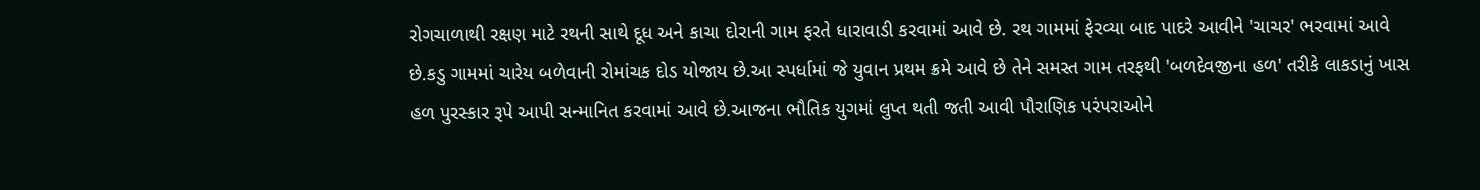રોગચાળાથી રક્ષણ માટે રથની સાથે દૂધ અને કાચા દોરાની ગામ ફરતે ધારાવાડી કરવામાં આવે છે. રથ ગામમાં ફેરવ્યા બાદ પાદરે આવીને 'ચાચર' ભરવામાં આવે છે.કડુ ગામમાં ચારેય બળેવાની રોમાંચક દોડ યોજાય છે.આ સ્પર્ધામાં જે યુવાન પ્રથમ ક્રમે આવે છે તેને સમસ્ત ગામ તરફથી 'બળદેવજીના હળ' તરીકે લાકડાનું ખાસ હળ પુરસ્કાર રૂપે આપી સન્માનિત કરવામાં આવે છે.આજના ભૌતિક યુગમાં લુપ્ત થતી જતી આવી પૌરાણિક પરંપરાઓને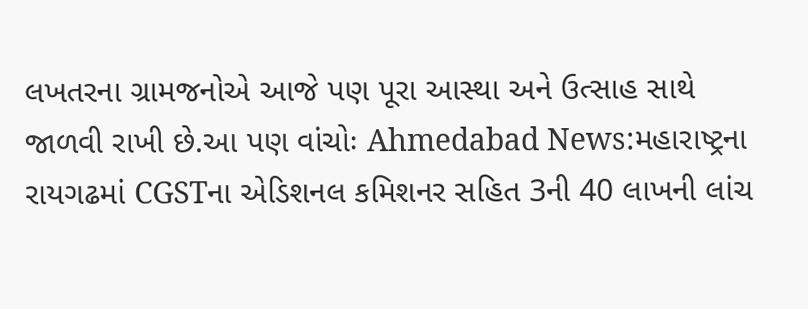લખતરના ગ્રામજનોએ આજે પણ પૂરા આસ્થા અને ઉત્સાહ સાથે જાળવી રાખી છે.આ પણ વાંચોઃ Ahmedabad News:મહારાષ્ટ્રના રાયગઢમાં CGSTના એડિશનલ કમિશનર સહિત 3ની 40 લાખની લાંચ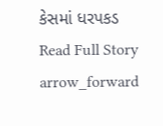કેસમાં ધરપકડ
Read Full Story arrow_forward